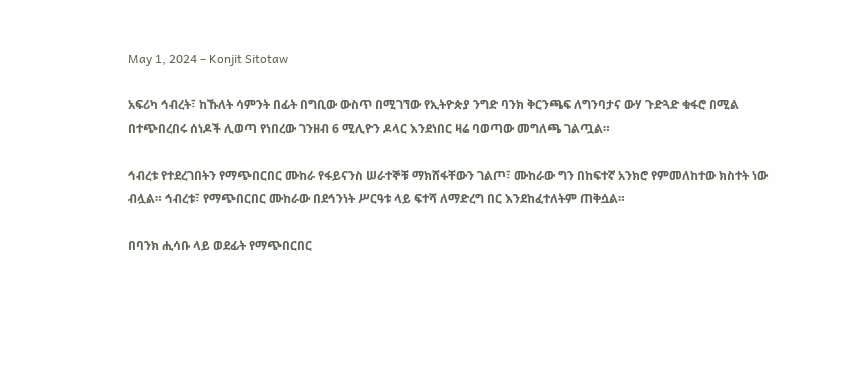May 1, 2024 – Konjit Sitotaw

አፍሪካ ኅብረት፣ ከኹለት ሳምንት በፊት በግቢው ውስጥ በሚገኘው የኢትዮጵያ ንግድ ባንክ ቅርንጫፍ ለግንባታና ውሃ ጉድጓድ ቁፋሮ በሚል በተጭበረበሩ ሰነዶች ሊወጣ የነበረው ገንዘብ 6 ሚሊዮን ዶላር እንደነበር ዛሬ ባወጣው መግለጫ ገልጧል።

ኅብረቱ የተደረገበትን የማጭበርበር ሙከራ የፋይናንስ ሠራተኞቹ ማክሸፋቸውን ገልጦ፣ ሙከራው ግን በከፍተኛ አንክሮ የምመለከተው ክስተት ነው ብሏል። ኅብረቱ፣ የማጭበርበር ሙከራው በደኅንነት ሥርዓቱ ላይ ፍተሻ ለማድረግ በር እንደከፈተለትም ጠቅሷል።

በባንክ ሒሳቡ ላይ ወደፊት የማጭበርበር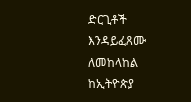ድርጊቶች እንዳይፈጸሙ ለመከላከል ከኢትዮጵያ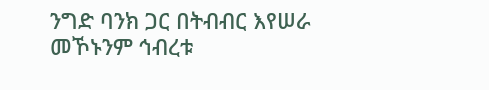ንግድ ባንክ ጋር በትብብር እየሠራ መኾኑንም ኅብረቱ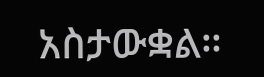አስታውቋል።